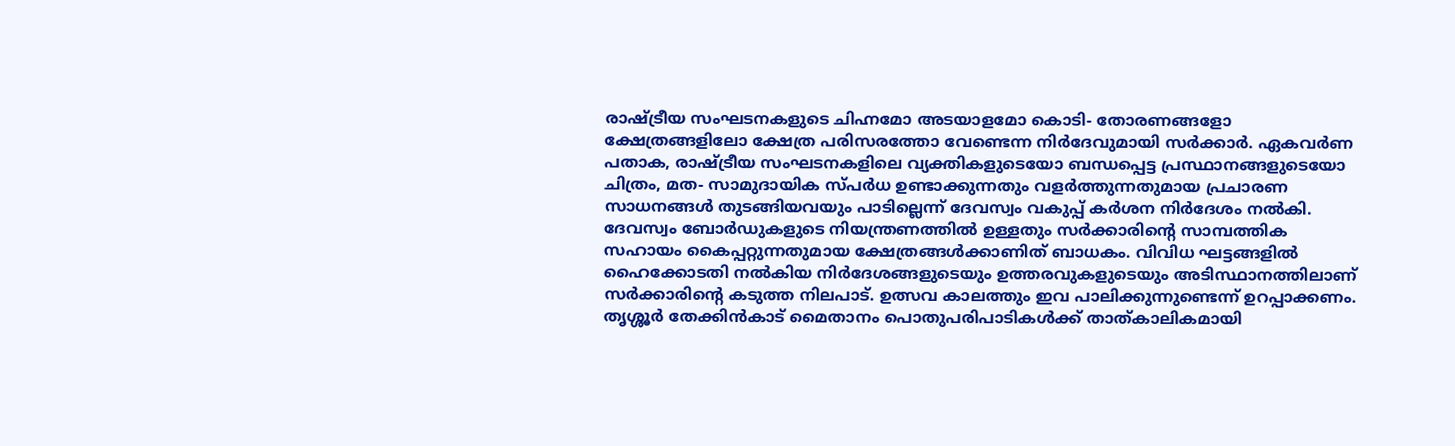രാഷ്ട്രീയ സംഘടനകളുടെ ചിഹ്നമോ അടയാളമോ കൊടി- തോരണങ്ങളോ ക്ഷേത്രങ്ങളിലോ ക്ഷേത്ര പരിസരത്തോ വേണ്ടെന്ന നിർദേവുമായി സർക്കാർ. ഏകവർണ പതാക, രാഷ്ട്രീയ സംഘടനകളിലെ വ്യക്തികളുടെയോ ബന്ധപ്പെട്ട പ്രസ്ഥാനങ്ങളുടെയോ ചിത്രം, മത- സാമുദായിക സ്പർധ ഉണ്ടാക്കുന്നതും വളർത്തുന്നതുമായ പ്രചാരണ സാധനങ്ങൾ തുടങ്ങിയവയും പാടില്ലെന്ന് ദേവസ്വം വകുപ്പ് കർശന നിർദേശം നൽകി.
ദേവസ്വം ബോർഡുകളുടെ നിയന്ത്രണത്തിൽ ഉള്ളതും സർക്കാരിൻ്റെ സാമ്പത്തിക സഹായം കൈപ്പറ്റുന്നതുമായ ക്ഷേത്രങ്ങൾക്കാണിത് ബാധകം. വിവിധ ഘട്ടങ്ങളിൽ ഹൈക്കോടതി നൽകിയ നിർദേശങ്ങളുടെയും ഉത്തരവുകളുടെയും അടിസ്ഥാനത്തിലാണ് സർക്കാരിൻ്റെ കടുത്ത നിലപാട്. ഉത്സവ കാലത്തും ഇവ പാലിക്കുന്നുണ്ടെന്ന് ഉറപ്പാക്കണം.
തൃശ്ശൂർ തേക്കിൻകാട് മൈതാനം പൊതുപരിപാടികൾക്ക് താത്കാലികമായി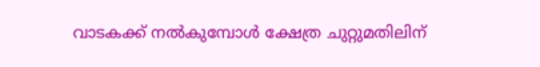വാടകക്ക് നൽകുമ്പോൾ ക്ഷേത്ര ചുറ്റുമതിലിന്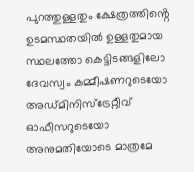പുറത്തുള്ളതും ക്ഷേത്രത്തിൻ്റെ ഉടമസ്ഥതയിൽ ഉള്ളതുമായ സ്ഥലത്തോ കെട്ടിടങ്ങളിലോ ദേവസ്വം കമ്മീഷണറുടെയോ അഡ്മിനിസ്ട്രേറ്റീവ് ഓഫീസറുടെയോ അനുമതിയോടെ മാത്രമേ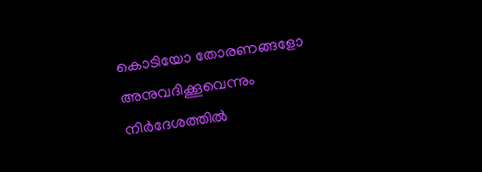കൊടിയോ തോരണങ്ങളോ അനുവദിക്കൂവെന്നും നിർദേശത്തിൽ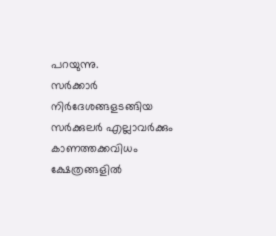പറയുന്നു.
സർക്കാർ നിർദേശങ്ങളടങ്ങിയ സർക്കുലർ എല്ലാവർക്കും കാണത്തക്കവിധം ക്ഷേത്രങ്ങളിൽ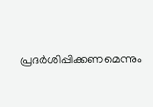പ്രദർശിപ്പിക്കണമെന്നും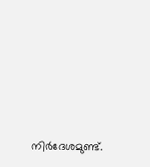നിർദേശമുണ്ട്.